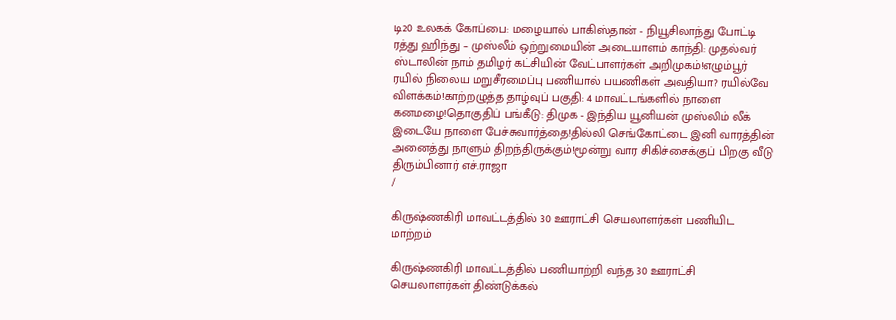டி20 உலகக் கோப்பை: மழையால் பாகிஸ்தான் - நியூசிலாந்து போட்டி ரத்து ஹிந்து – முஸ்லீம் ஒற்றுமையின் அடையாளம் காந்தி: முதல்வர் ஸ்டாலின் நாம் தமிழர் கட்சியின் வேட்பாளர்கள் அறிமுகம்!எழும்பூர் ரயில் நிலைய மறுசீரமைப்பு பணியால் பயணிகள் அவதியா? ரயில்வே விளக்கம்!காற்றழுத்த தாழ்வுப் பகுதி: 4 மாவட்டங்களில் நாளை கனமழை!தொகுதிப் பங்கீடு: திமுக - இந்திய யூனியன் முஸ்லிம் லீக் இடையே நாளை பேச்சுவார்த்தை!தில்லி செங்கோட்டை இனி வாரத்தின் அனைத்து நாளும் திறந்திருக்கும்!மூன்று வார சிகிச்சைக்குப் பிறகு வீடு திரும்பினார் எச்.ராஜா
/

கிருஷ்ணகிரி மாவட்டத்தில் 30 ஊராட்சி செயலாளர்கள் பணியிட மாற்றம்

கிருஷ்ணகிரி மாவட்டத்தில் பணியாற்றி வந்த 30 ஊராட்சி செயலாளர்கள் திண்டுக்கல்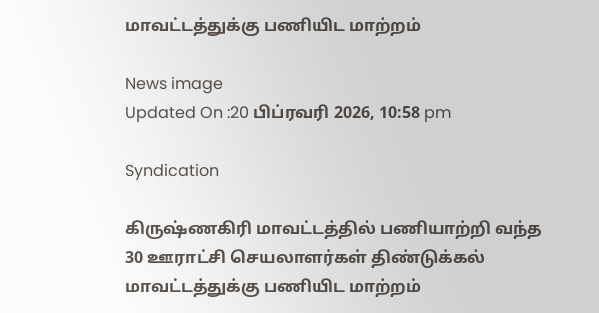மாவட்டத்துக்கு பணியிட மாற்றம்

News image
Updated On :20 பிப்ரவரி 2026, 10:58 pm

Syndication

கிருஷ்ணகிரி மாவட்டத்தில் பணியாற்றி வந்த 30 ஊராட்சி செயலாளர்கள் திண்டுக்கல் மாவட்டத்துக்கு பணியிட மாற்றம்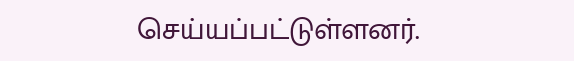செய்யப்பட்டுள்ளனர்.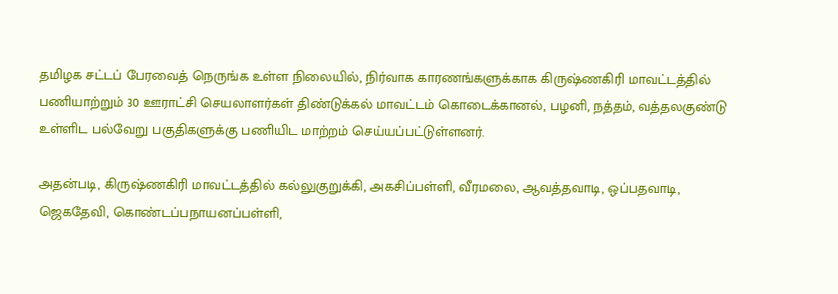தமிழக சட்டப் பேரவைத் நெருங்க உள்ள நிலையில், நிர்வாக காரணங்களுக்காக கிருஷ்ணகிரி மாவட்டத்தில் பணியாற்றும் 30 ஊராட்சி செயலாளர்கள் திண்டுக்கல் மாவட்டம் கொடைக்கானல், பழனி, நத்தம், வத்தலகுண்டு உள்ளிட பல்வேறு பகுதிகளுக்கு பணியிட மாற்றம் செய்யப்பட்டுள்ளனர்.

அதன்படி, கிருஷ்ணகிரி மாவட்டத்தில் கல்லுகுறுக்கி, அகசிப்பள்ளி, வீரமலை, ஆவத்தவாடி, ஒப்பதவாடி, ஜெகதேவி, கொண்டப்பநாயனப்பள்ளி,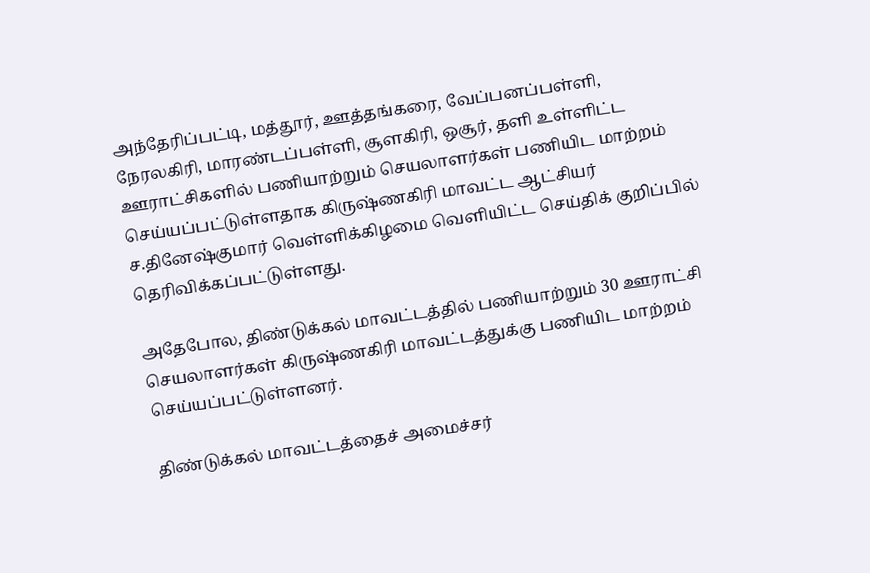அந்தேரிப்பட்டி, மத்தூர், ஊத்தங்கரை, வேப்பனப்பள்ளி, நேரலகிரி, மாரண்டப்பள்ளி, சூளகிரி, ஒசூர், தளி உள்ளிட்ட ஊராட்சிகளில் பணியாற்றும் செயலாளர்கள் பணியிட மாற்றம் செய்யப்பட்டுள்ளதாக கிருஷ்ணகிரி மாவட்ட ஆட்சியர் ச.தினேஷ்குமார் வெள்ளிக்கிழமை வெளியிட்ட செய்திக் குறிப்பில் தெரிவிக்கப்பட்டுள்ளது.

அதேபோல, திண்டுக்கல் மாவட்டத்தில் பணியாற்றும் 30 ஊராட்சி செயலாளர்கள் கிருஷ்ணகிரி மாவட்டத்துக்கு பணியிட மாற்றம் செய்யப்பட்டுள்ளனர்.

திண்டுக்கல் மாவட்டத்தைச் அமைச்சர்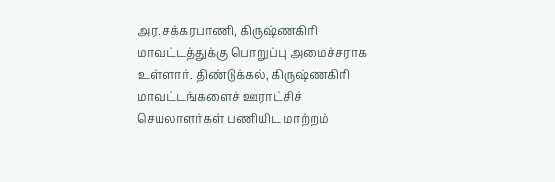அர.சக்கரபாணி, கிருஷ்ணகிரி மாவட்டத்துக்கு பொறுப்பு அமைச்சராக உள்ளார். திண்டுக்கல், கிருஷ்ணகிரி மாவட்டங்களைச் ஊராட்சிச் செயலாளர்கள் பணியிட மாற்றம்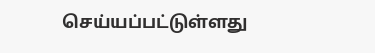செய்யப்பட்டுள்ளது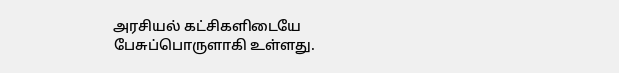அரசியல் கட்சிகளிடையே பேசுப்பொருளாகி உள்ளது.